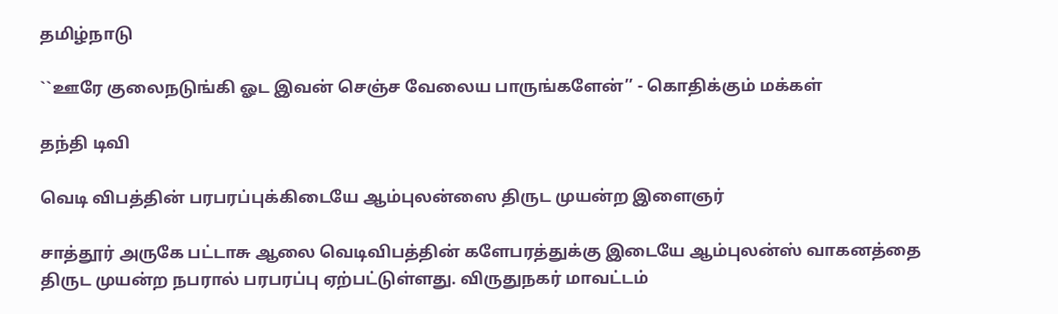தமிழ்நாடு

``ஊரே குலைநடுங்கி ஓட இவன் செஞ்ச வேலைய பாருங்களேன்’’ - கொதிக்கும் மக்கள்

தந்தி டிவி

வெடி விபத்தின் பரபரப்புக்கிடையே ஆம்புலன்ஸை திருட முயன்ற இளைஞர்

சாத்தூர் அருகே பட்டாசு ஆலை வெடிவிபத்தின் களேபரத்துக்கு இடையே ஆம்புலன்ஸ் வாகனத்தை திருட முயன்ற நபரால் பரபரப்பு ஏற்பட்டுள்ளது. விருதுநகர் மாவட்டம்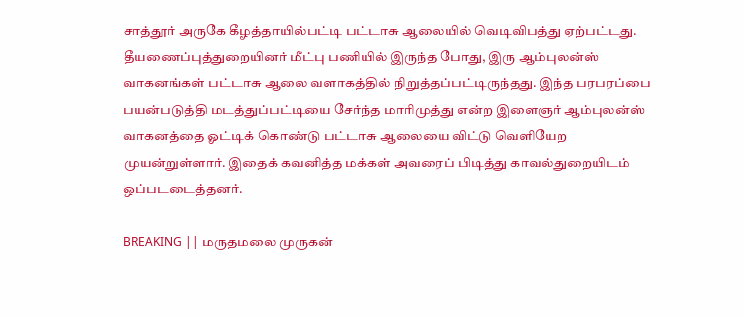சாத்தூர் அருகே கீழத்தாயில்பட்டி பட்டாசு ஆலையில் வெடிவிபத்து ஏற்பட்டது. தீயணைப்புத்துறையினர் மீட்பு பணியில் இருந்த போது, இரு ஆம்புலன்ஸ் வாகனங்கள் பட்டாசு ஆலை வளாகத்தில் நிறுத்தப்பட்டிருந்தது. இந்த பரபரப்பை பயன்படுத்தி மடத்துப்பட்டியை சேர்ந்த மாரிமுத்து என்ற இளைஞர் ஆம்புலன்ஸ் வாகனத்தை ஓட்டிக் கொண்டு பட்டாசு ஆலையை விட்டு வெளியேற முயன்றுள்ளார். இதைக் கவனித்த மக்கள் அவரைப் பிடித்து காவல்துறையிடம் ஒப்படடைத்தனர்.

BREAKING || மருதமலை முருகன்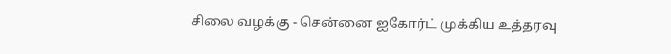சிலை வழக்கு - சென்னை ஐகோர்ட் முக்கிய உத்தரவு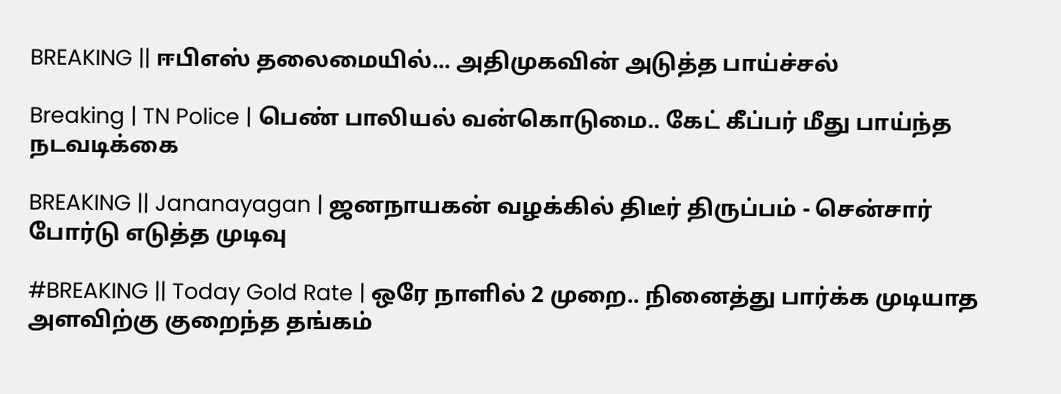BREAKING || ஈபிஎஸ் தலைமையில்... அதிமுகவின் அடுத்த பாய்ச்சல்

Breaking | TN Police | பெண் பாலியல் வன்கொடுமை.. கேட் கீப்பர் மீது பாய்ந்த நடவடிக்கை

BREAKING || Jananayagan | ஜனநாயகன் வழக்கில் திடீர் திருப்பம் - சென்சார் போர்டு எடுத்த முடிவு

#BREAKING || Today Gold Rate | ஒரே நாளில் 2 முறை.. நினைத்து பார்க்க முடியாத அளவிற்கு குறைந்த தங்கம்